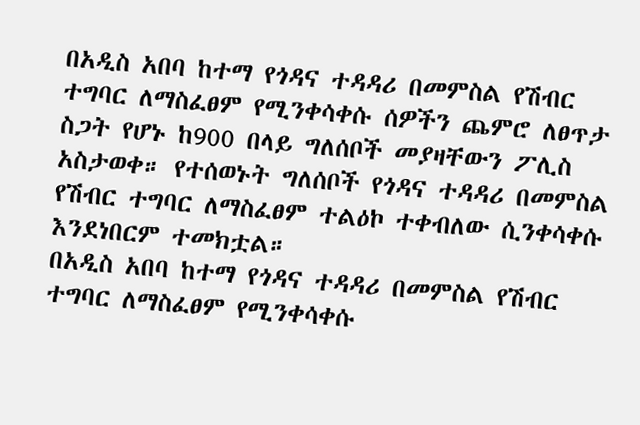በአዲስ አበባ ከተማ የጎዳና ተዳዳሪ በመምስል የሽብር ተግባር ለማስፈፀም የሚንቀሳቀሱ ሰዎችን ጨምሮ ለፀጥታ ስጋት የሆኑ ከ900 በላይ ግለሰቦች መያዛቸውን ፖሊስ አስታወቀ። የተሰወኑት ግለሰቦች የጎዳና ተዳዳሪ በመምስል የሽብር ተግባር ለማስፈፀም ተልዕኮ ተቀብለው ሲንቀሳቀሱ እንደነበርም ተመክቷል።
በአዲስ አበባ ከተማ የጎዳና ተዳዳሪ በመምስል የሽብር ተግባር ለማስፈፀም የሚንቀሳቀሱ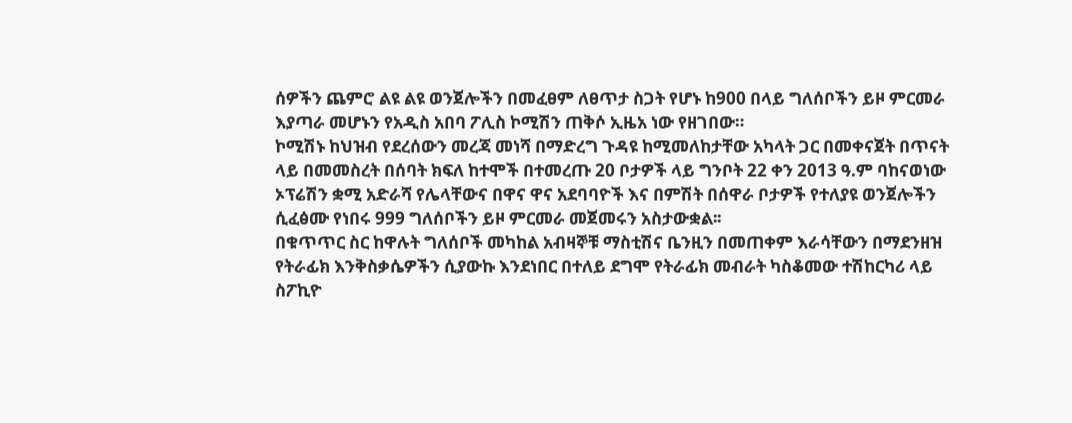ሰዎችን ጨምሮ ልዩ ልዩ ወንጀሎችን በመፈፀም ለፀጥታ ስጋት የሆኑ ከ900 በላይ ግለሰቦችን ይዞ ምርመራ እያጣራ መሆኑን የአዲስ አበባ ፖሊስ ኮሚሽን ጠቅሶ ኢዜአ ነው የዘገበው።
ኮሚሽኑ ከህዝብ የደረሰውን መረጃ መነሻ በማድረግ ጉዳዩ ከሚመለከታቸው አካላት ጋር በመቀናጀት በጥናት ላይ በመመስረት በሰባት ክፍለ ከተሞች በተመረጡ 20 ቦታዎች ላይ ግንቦት 22 ቀን 2013 ዓ.ም ባከናወነው ኦፕሬሽን ቋሚ አድራሻ የሌላቸውና በዋና ዋና አደባባዮች እና በምሽት በሰዋራ ቦታዎች የተለያዩ ወንጀሎችን ሲፈፅሙ የነበሩ 999 ግለሰቦችን ይዞ ምርመራ መጀመሩን አስታውቋል፡፡
በቁጥጥር ስር ከዋሉት ግለሰቦች መካከል አብዛኞቹ ማስቲሽና ቤንዚን በመጠቀም እራሳቸውን በማደንዘዝ የትራፊክ እንቅስቃሴዎችን ሲያውኩ እንደነበር በተለይ ደግሞ የትራፊክ መብራት ካስቆመው ተሽከርካሪ ላይ ስፖኪዮ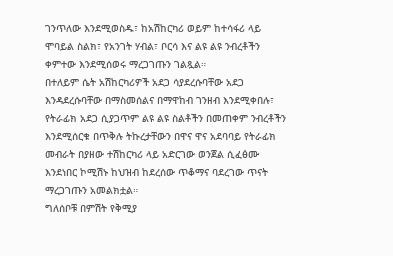ገንጥለው እንደሚወስዱ፣ ከአሽከርካሪ ወይም ከተሳፋሪ ላይ ሞባይል ስልክ፣ የአንገት ሃብል፣ ቦርሳ እና ልዩ ልዩ ንብረቶችን ቀምተው እንደሚሰወሩ ማረጋገጡን ገልጿል።
በተለይም ሴት አሽከርካሪዎች አደጋ ሳያደረሱባቸው አደጋ እንዳደረሱባቸው በማስመሰልና በማዋከብ ገንዘብ እንደሚቀበሉ፣ የትራፊክ አደጋ ሲያጋጥም ልዩ ልዩ ስልቶችን በመጠቀም ንብረቶችን እንደሚሰርቁ በጥቅሉ ትኩረታቸውን በዋና ዋና አደባባይ የትራፊክ መብራት በያዘው ተሽከርካሪ ላይ አድርገው ወንጀል ሲፈፅሙ እንደነበር ኮሚሽኑ ከህዝብ ከደረሰው ጥቆማና ባደረገው ጥናት ማረጋገጡን አመልክቷል።
ግለሰቦቹ በምሽት የቅሚያ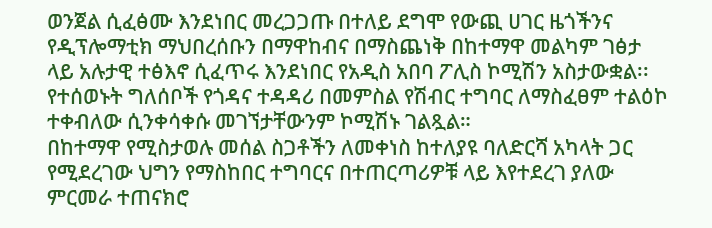ወንጀል ሲፈፅሙ እንደነበር መረጋጋጡ በተለይ ደግሞ የውጪ ሀገር ዜጎችንና የዲፕሎማቲክ ማህበረሰቡን በማዋከብና በማስጨነቅ በከተማዋ መልካም ገፅታ ላይ አሉታዊ ተፅእኖ ሲፈጥሩ እንደነበር የአዲስ አበባ ፖሊስ ኮሚሽን አስታውቋል፡፡
የተሰወኑት ግለሰቦች የጎዳና ተዳዳሪ በመምስል የሽብር ተግባር ለማስፈፀም ተልዕኮ ተቀብለው ሲንቀሳቀሱ መገኘታቸውንም ኮሚሽኑ ገልጿል።
በከተማዋ የሚስታወሉ መሰል ስጋቶችን ለመቀነስ ከተለያዩ ባለድርሻ አካላት ጋር የሚደረገው ህግን የማስከበር ተግባርና በተጠርጣሪዎቹ ላይ እየተደረገ ያለው ምርመራ ተጠናክሮ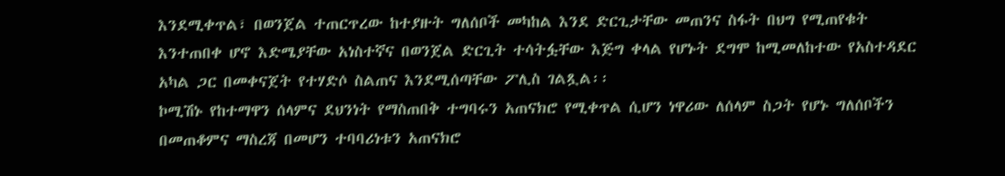እንደሚቀጥል፣ በወንጀል ተጠርጥረው ከተያዙት ግለሰቦች መካከል እንደ ድርጊታቸው መጠንና ስፋት በህግ የሚጠየቁት እንተጠበቀ ሆኖ እድሜያቸው አነስተኛና በወንጀል ድርጊት ተሳትፏቸው እጅግ ቀላል የሆኑት ደግሞ ከሚመለከተው የአስተዳደር አካል ጋር በመቀናጀት የተሃድሶ ስልጠና እንደሚሰጣቸው ፖሊስ ገልጿል፡፡
ኮሚሽኑ የከተማዋን ሰላምና ደህንነት የማስጠበቅ ተግባሩን አጠናክሮ የሚቀጥል ሲሆን ነዋሪው ለሰላም ስጋት የሆኑ ግለሰቦችን በመጠቆምና ማስረጃ በመሆን ተባባሪነቱን አጠናክሮ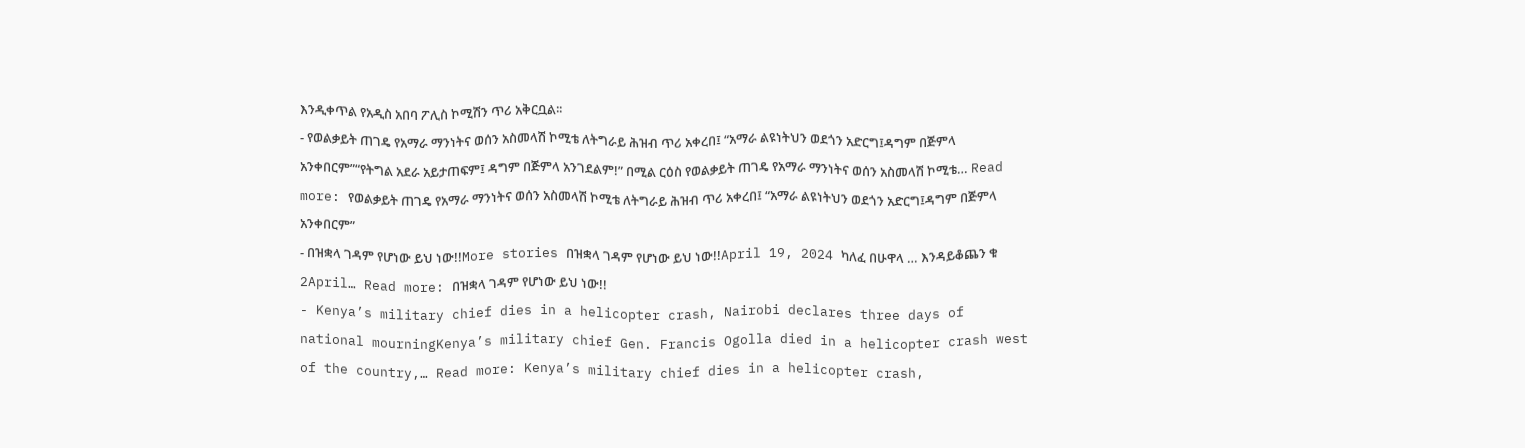እንዲቀጥል የአዲስ አበባ ፖሊስ ኮሚሽን ጥሪ አቅርቧል፡፡
- የወልቃይት ጠገዴ የአማራ ማንነትና ወሰን አስመላሽ ኮሚቴ ለትግራይ ሕዝብ ጥሪ አቀረበ፤ “አማራ ልዩነትህን ወደጎን አድርግ፤ዳግም በጅምላ አንቀበርም”“የትግል አደራ አይታጠፍም፤ ዳግም በጅምላ አንገደልም!” በሚል ርዕስ የወልቃይት ጠገዴ የአማራ ማንነትና ወሰን አስመላሽ ኮሚቴ… Read more: የወልቃይት ጠገዴ የአማራ ማንነትና ወሰን አስመላሽ ኮሚቴ ለትግራይ ሕዝብ ጥሪ አቀረበ፤ “አማራ ልዩነትህን ወደጎን አድርግ፤ዳግም በጅምላ አንቀበርም”
- በዝቋላ ገዳም የሆነው ይህ ነው!!More stories በዝቋላ ገዳም የሆነው ይህ ነው!!April 19, 2024 ካለፈ በሁዋላ … እንዳይቆጨን ቁ 2April… Read more: በዝቋላ ገዳም የሆነው ይህ ነው!!
- Kenya’s military chief dies in a helicopter crash, Nairobi declares three days of national mourningKenya’s military chief Gen. Francis Ogolla died in a helicopter crash west of the country,… Read more: Kenya’s military chief dies in a helicopter crash,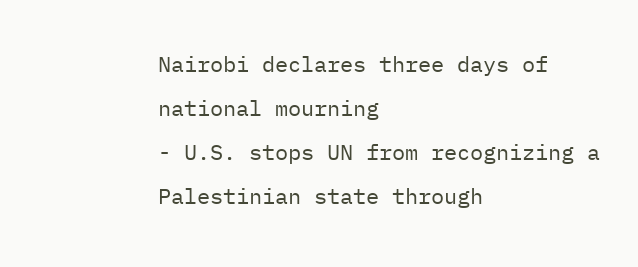Nairobi declares three days of national mourning
- U.S. stops UN from recognizing a Palestinian state through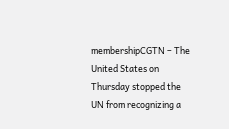membershipCGTN – The United States on Thursday stopped the UN from recognizing a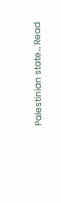Palestinian state… Read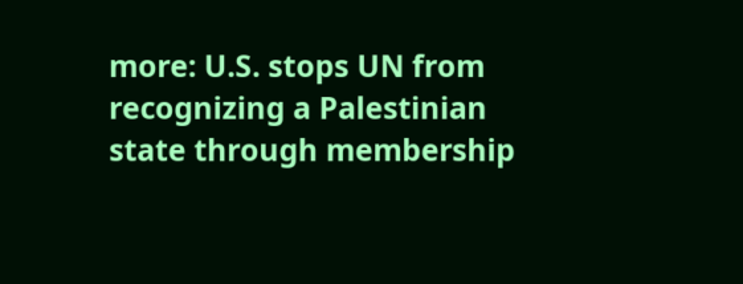more: U.S. stops UN from recognizing a Palestinian state through membership